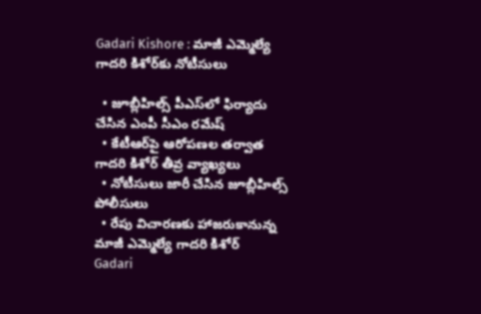Gadari Kishore : మాజీ ఎమ్మెల్యే గాదరి కిశోర్‌కు నోటీసులు

  • జూబ్లీహిల్స్ పీఎస్‌లో ఫిర్యాదు చేసిన ఎంపీ సీఎం రమేష్
  • కేటీఆర్‌పై ఆరోపణల తర్వాత గాదరి కిశోర్ తీవ్ర వ్యాఖ్యలు
  • నోటీసులు జారీ చేసిన జూబ్లీహిల్స్ పోలీసులు
  • రేపు విచారణకు హాజరుకానున్న మాజీ ఎమ్మెల్యే గాదరి కిశోర్
Gadari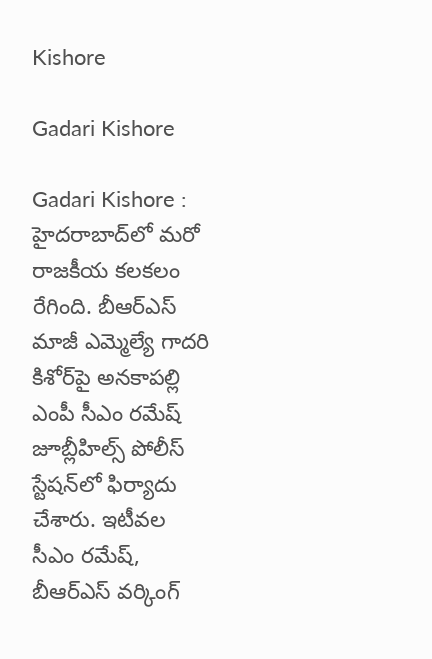Kishore

Gadari Kishore

Gadari Kishore : హైదరాబాద్‌లో మరో రాజకీయ కలకలం రేగింది. బీఆర్ఎస్ మాజీ ఎమ్మెల్యే గాదరి కిశోర్‌పై అనకాపల్లి ఎంపీ సీఎం రమేష్ జూబ్లీహిల్స్ పోలీస్ స్టేషన్‌లో ఫిర్యాదు చేశారు. ఇటీవల సీఎం రమేష్, బీఆర్‌ఎస్ వర్కింగ్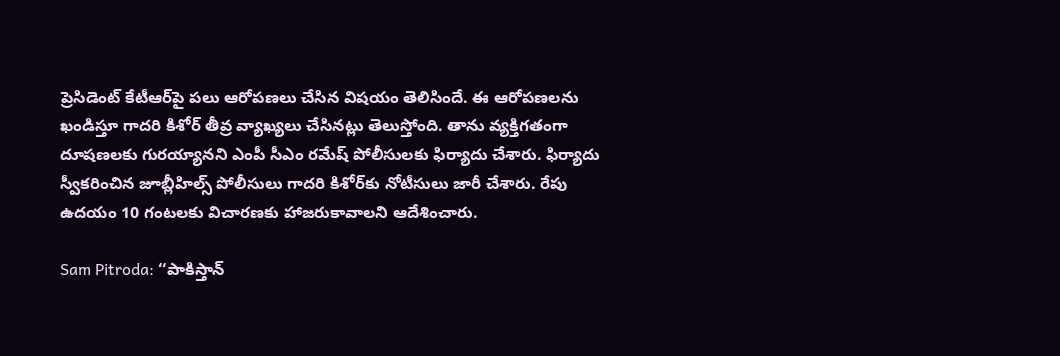ప్రెసిడెంట్ కేటీఆర్‌పై పలు ఆరోపణలు చేసిన విషయం తెలిసిందే. ఈ ఆరోపణలను ఖండిస్తూ గాదరి కిశోర్ తీవ్ర వ్యాఖ్యలు చేసినట్లు తెలుస్తోంది. తాను వ్యక్తిగతంగా దూషణలకు గురయ్యానని ఎంపీ సీఎం రమేష్ పోలీసులకు ఫిర్యాదు చేశారు. ఫిర్యాదు స్వీకరించిన జూబ్లీహిల్స్ పోలీసులు గాదరి కిశోర్‌కు నోటీసులు జారీ చేశారు. రేపు ఉదయం 10 గంటలకు విచారణకు హాజరుకావాలని ఆదేశించారు.

Sam Pitroda: ‘‘పాకిస్తాన్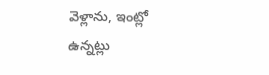వెళ్లాను, ఇంట్లో ఉన్నట్లు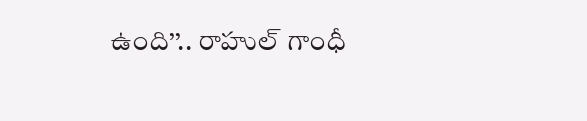ఉంది’’.. రాహుల్ గాంధీ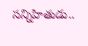సన్నిహితుడు..